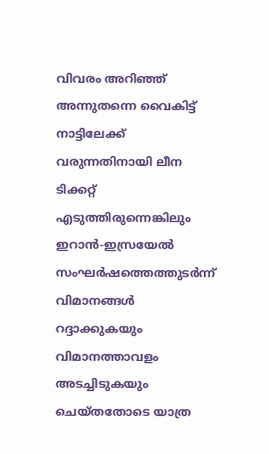വിവരം അറിഞ്ഞ് അന്നുതന്നെ വൈകിട്ട് നാട്ടിലേക്ക് വരുന്നതിനായി ലീന ടിക്കറ്റ് എടുത്തിരുന്നെങ്കിലും ഇറാൻ-ഇസ്രയേൽ സംഘർഷത്തെത്തുടർന്ന് വിമാനങ്ങൾ റദ്ദാക്കുകയും വിമാനത്താവളം അടച്ചിടുകയും ചെയ്തതോടെ യാത്ര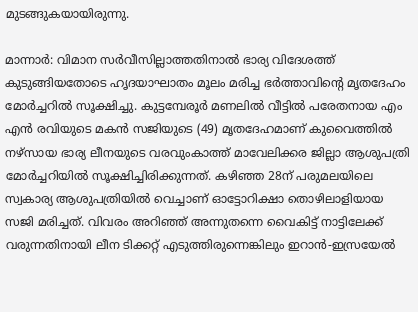മുടങ്ങുകയായിരുന്നു.

മാന്നാർ: വിമാന സർവീസില്ലാത്തതിനാൽ ഭാര്യ വിദേശത്ത് കുടുങ്ങിയതോടെ ഹൃദയാഘാതം മൂലം മരിച്ച ഭർത്താവിന്റെ മൃതദേഹം മോർച്ചറിൽ സൂക്ഷിച്ചു. കുട്ടമ്പേരൂർ മണലിൽ വീട്ടിൽ പരേതനായ എം എൻ രവിയുടെ മകൻ സജിയുടെ (49) മൃതദേഹമാണ് കുവൈത്തിൽ നഴ്സായ ഭാര്യ ലീനയുടെ വരവുംകാത്ത് മാവേലിക്കര ജില്ലാ ആശുപത്രി മോർച്ചറിയിൽ സൂക്ഷിച്ചിരിക്കുന്നത്. കഴിഞ്ഞ 28ന് പരുമലയിലെ സ്വകാര്യ ആശുപത്രിയിൽ വെച്ചാണ് ഓട്ടോറിക്ഷാ തൊഴിലാളിയായ സജി മരിച്ചത്. വിവരം അറിഞ്ഞ് അന്നുതന്നെ വൈകിട്ട് നാട്ടിലേക്ക് വരുന്നതിനായി ലീന ടിക്കറ്റ് എടുത്തിരുന്നെങ്കിലും ഇറാൻ-ഇസ്രയേൽ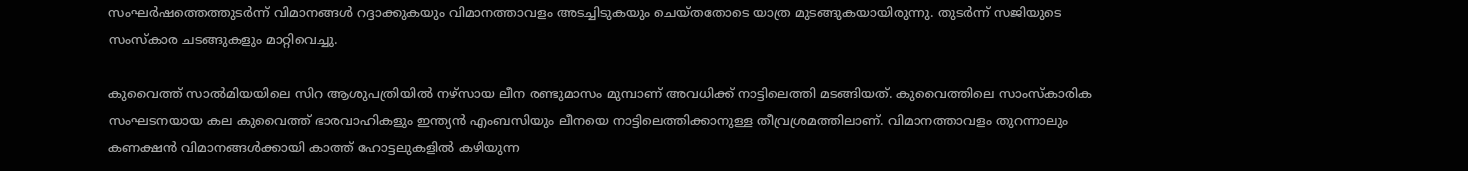സംഘർഷത്തെത്തുടർന്ന് വിമാനങ്ങൾ റദ്ദാക്കുകയും വിമാനത്താവളം അടച്ചിടുകയും ചെയ്തതോടെ യാത്ര മുടങ്ങുകയായിരുന്നു. തുടർന്ന് സജിയുടെ സംസ്കാര ചടങ്ങുകളും മാറ്റിവെച്ചു.

കുവൈത്ത് സാൽമിയയിലെ സിറ ആശുപത്രിയിൽ നഴ്സായ ലീന രണ്ടുമാസം മുമ്പാണ് അവധിക്ക് നാട്ടിലെത്തി മടങ്ങിയത്. കുവൈത്തിലെ സാംസ്കാരിക സംഘടനയായ കല കുവൈത്ത് ഭാരവാഹികളും ഇന്ത്യൻ എംബസിയും ലീനയെ നാട്ടിലെത്തിക്കാനുള്ള തീവ്രശ്രമത്തിലാണ്. വിമാനത്താവളം തുറന്നാലും കണക്ഷൻ വിമാനങ്ങൾക്കായി കാത്ത് ഹോട്ടലുകളിൽ കഴിയുന്ന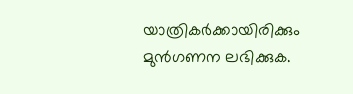യാത്രികർക്കായിരിക്കും മുൻഗണന ലഭിക്കുക.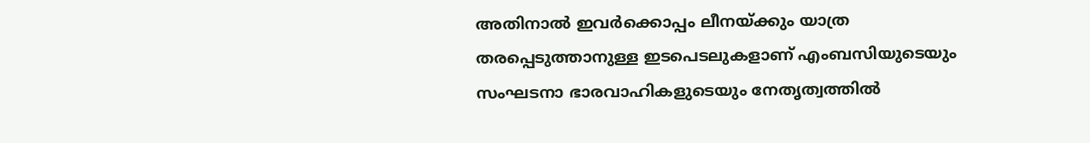അതിനാൽ ഇവർക്കൊപ്പം ലീനയ്ക്കും യാത്ര തരപ്പെടുത്താനുള്ള ഇടപെടലുകളാണ് എംബസിയുടെയും സംഘടനാ ഭാരവാഹികളുടെയും നേതൃത്വത്തിൽ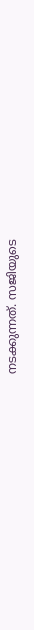നടക്കുന്നത്. സജിയുടെ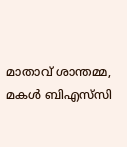മാതാവ് ശാന്തമ്മ, മകൾ ബിഎസ്‌സി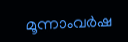മൂന്നാംവർഷ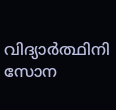വിദ്യാര്‍ത്ഥിനി സോന